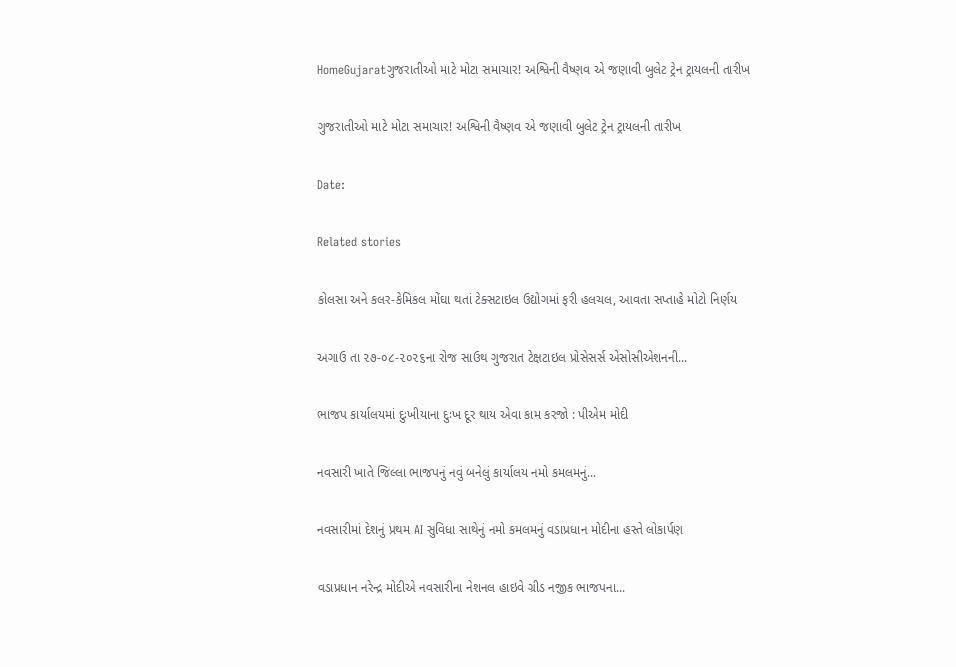HomeGujaratગુજરાતીઓ માટે મોટા સમાચાર! અશ્વિની વૈષ્ણવ એ જણાવી બુલેટ ટ્રેન ટ્રાયલની તારીખ

ગુજરાતીઓ માટે મોટા સમાચાર! અશ્વિની વૈષ્ણવ એ જણાવી બુલેટ ટ્રેન ટ્રાયલની તારીખ

Date:

Related stories

કોલસા અને કલર-કેમિકલ મોંઘા થતાં ટેક્સટાઇલ ઉદ્યોગમાં ફરી હલચલ, આવતા સપ્તાહે મોટો નિર્ણય

અગાઉ તા ૨૭-૦૮-૨૦૨૬ના રોજ સાઉથ ગુજરાત ટેક્ષટાઇલ પ્રોસેસર્સ એસોસીએશનની...

ભાજપ કાર્યાલયમાં દુઃખીયાના દુઃખ દૂર થાય એવા કામ કરજો : પીએમ મોદી

નવસારી ખાતે જિલ્લા ભાજપનું નવું બનેલું કાર્યાલય નમો કમલમનું...

નવસારીમાં દેશનું પ્રથમ AI સુવિધા સાથેનું નમો કમલમનું વડાપ્રધાન મોદીના હસ્તે લોકાર્પણ

વડાપ્રધાન નરેન્દ્ર મોદીએ નવસારીના નેશનલ હાઇવે ગ્રીડ નજીક ભાજપના...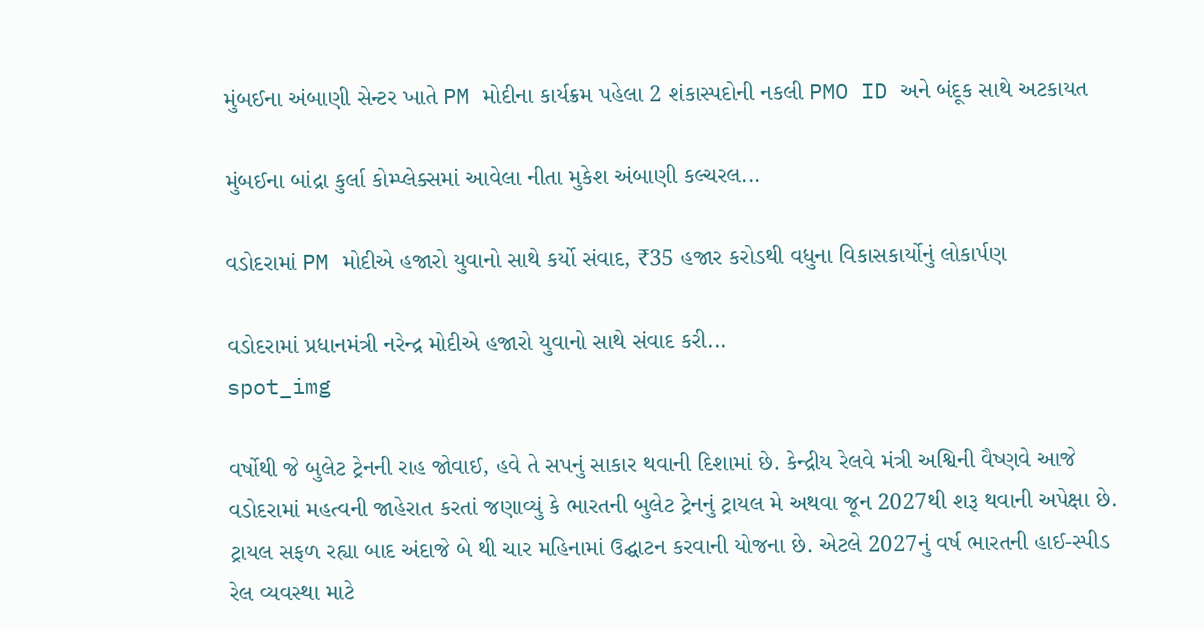મુંબઈના અંબાણી સેન્ટર ખાતે PM મોદીના કાર્યક્રમ પહેલા 2 શંકાસ્પદોની નકલી PMO ID અને બંદૂક સાથે અટકાયત

મુંબઈના બાંદ્રા કુર્લા કોમ્પ્લેક્સમાં આવેલા નીતા મુકેશ અંબાણી કલ્ચરલ...

વડોદરામાં PM મોદીએ હજારો યુવાનો સાથે કર્યો સંવાદ, ₹35 હજાર કરોડથી વધુના વિકાસકાર્યોનું લોકાર્પણ

વડોદરામાં પ્રધાનમંત્રી નરેન્દ્ર મોદીએ હજારો યુવાનો સાથે સંવાદ કરી...
spot_img

વર્ષોથી જે બુલેટ ટ્રેનની રાહ જોવાઈ, હવે તે સપનું સાકાર થવાની દિશામાં છે. કેન્દ્રીય રેલવે મંત્રી અશ્વિની વૈષ્ણવે આજે વડોદરામાં મહત્વની જાહેરાત કરતાં જણાવ્યું કે ભારતની બુલેટ ટ્રેનનું ટ્રાયલ મે અથવા જૂન 2027થી શરૂ થવાની અપેક્ષા છે. ટ્રાયલ સફળ રહ્યા બાદ અંદાજે બે થી ચાર મહિનામાં ઉદ્ઘાટન કરવાની યોજના છે. એટલે 2027નું વર્ષ ભારતની હાઈ-સ્પીડ રેલ વ્યવસ્થા માટે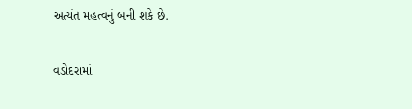અત્યંત મહત્વનું બની શકે છે.

વડોદરામાં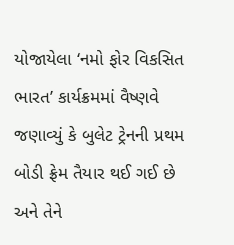યોજાયેલા ‘નમો ફોર વિકસિત ભારત’ કાર્યક્રમમાં વૈષ્ણવે જણાવ્યું કે બુલેટ ટ્રેનની પ્રથમ બોડી ફ્રેમ તૈયાર થઈ ગઈ છે અને તેને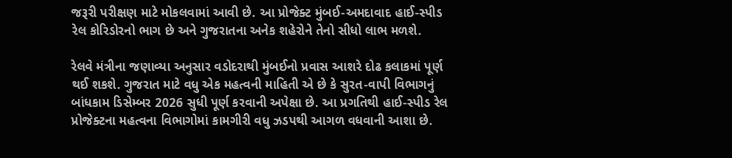જરૂરી પરીક્ષણ માટે મોકલવામાં આવી છે. આ પ્રોજેક્ટ મુંબઈ-અમદાવાદ હાઈ-સ્પીડ રેલ કોરિડોરનો ભાગ છે અને ગુજરાતના અનેક શહેરોને તેનો સીધો લાભ મળશે.

રેલવે મંત્રીના જણાવ્યા અનુસાર વડોદરાથી મુંબઈનો પ્રવાસ આશરે દોઢ કલાકમાં પૂર્ણ થઈ શકશે. ગુજરાત માટે વધુ એક મહત્વની માહિતી એ છે કે સુરત-વાપી વિભાગનું બાંધકામ ડિસેમ્બર 2026 સુધી પૂર્ણ કરવાની અપેક્ષા છે. આ પ્રગતિથી હાઈ-સ્પીડ રેલ પ્રોજેક્ટના મહત્વના વિભાગોમાં કામગીરી વધુ ઝડપથી આગળ વધવાની આશા છે.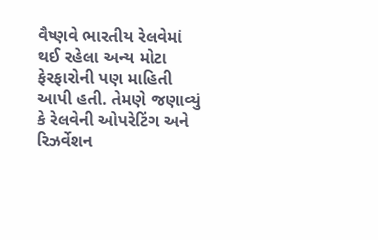વૈષ્ણવે ભારતીય રેલવેમાં થઈ રહેલા અન્ય મોટા ફેરફારોની પણ માહિતી આપી હતી. તેમણે જણાવ્યું કે રેલવેની ઓપરેટિંગ અને રિઝર્વેશન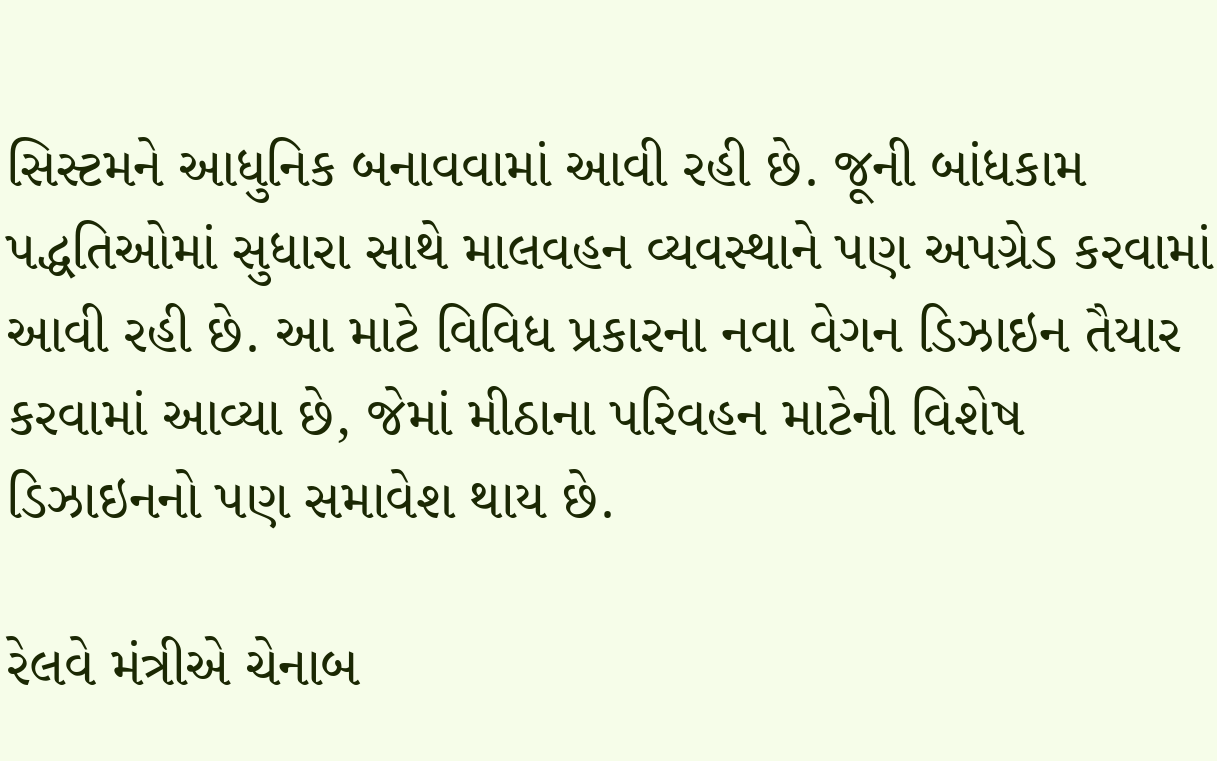સિસ્ટમને આધુનિક બનાવવામાં આવી રહી છે. જૂની બાંધકામ પદ્ધતિઓમાં સુધારા સાથે માલવહન વ્યવસ્થાને પણ અપગ્રેડ કરવામાં આવી રહી છે. આ માટે વિવિધ પ્રકારના નવા વેગન ડિઝાઇન તૈયાર કરવામાં આવ્યા છે, જેમાં મીઠાના પરિવહન માટેની વિશેષ ડિઝાઇનનો પણ સમાવેશ થાય છે.

રેલવે મંત્રીએ ચેનાબ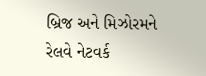બ્રિજ અને મિઝોરમને રેલવે નેટવર્ક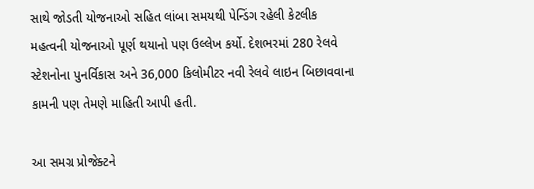સાથે જોડતી યોજનાઓ સહિત લાંબા સમયથી પેન્ડિંગ રહેલી કેટલીક મહત્વની યોજનાઓ પૂર્ણ થયાનો પણ ઉલ્લેખ કર્યો. દેશભરમાં 280 રેલવે સ્ટેશનોના પુનર્વિકાસ અને 36,000 કિલોમીટર નવી રેલવે લાઇન બિછાવવાના કામની પણ તેમણે માહિતી આપી હતી.

આ સમગ્ર પ્રોજેક્ટને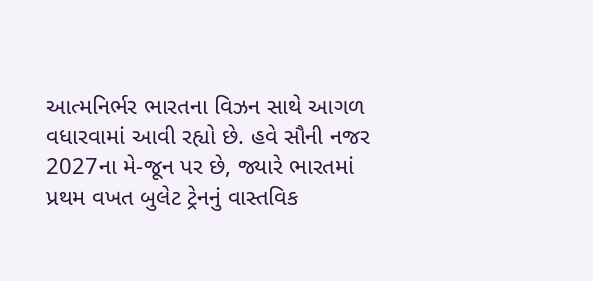આત્મનિર્ભર ભારતના વિઝન સાથે આગળ વધારવામાં આવી રહ્યો છે. હવે સૌની નજર 2027ના મે-જૂન પર છે, જ્યારે ભારતમાં પ્રથમ વખત બુલેટ ટ્રેનનું વાસ્તવિક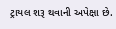ટ્રાયલ શરૂ થવાની અપેક્ષા છે.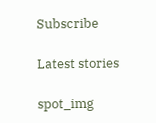Subscribe

Latest stories

spot_img